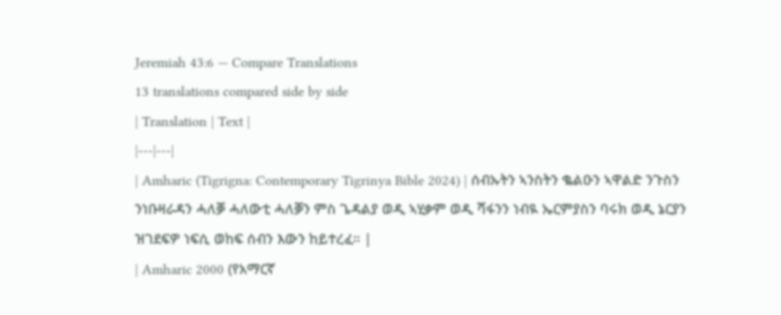Jeremiah 43:6 — Compare Translations
13 translations compared side by side
| Translation | Text |
|---|---|
| Amharic (Tigrigna: Contemporary Tigrinya Bible 2024) | ሰብኡትን ኣንስትን ቈልዑን ኣዋልድ ንጉስን ንነቡዛራዳን ሓለቓ ሓለውቲ ሓለቓን ምስ ጌዳልያ ወዲ ኣሂቃም ወዲ ሻፋንን ነብዪ ኤርምያስን ባሩክ ወዲ ኔርያን ዝገደፍዎ ነፍሲ ወከፍ ሰብን እውን ከይተረፈ። |
| Amharic 2000 (የአማርኛ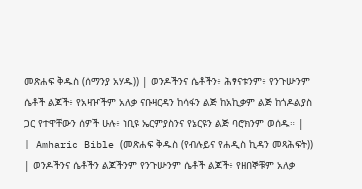መጽሐፍ ቅዱስ (ሰማንያ አሃዱ)) | ወንዶችንና ሴቶችን፥ ሕፃናቱንም፥ የንጉሡንም ሴቶች ልጆች፥ የአዛዦችም አለቃ ናቡዛርዳን ከሳፋን ልጅ ከአኪቃም ልጅ ከጎዶልያስ ጋር የተዋቸውን ሰዎች ሁሉ፥ ነቢዩ ኤርምያስንና የኔርዩን ልጅ ባሮክንም ወሰዱ። |
| Amharic Bible (መጽሐፍ ቅዱስ (የብሉይና የሐዲስ ኪዳን መጻሕፍት)) | ወንዶችንና ሴቶችን ልጆችንም የንጉሡንም ሴቶች ልጆች፥ የዘበኞቹም አለቃ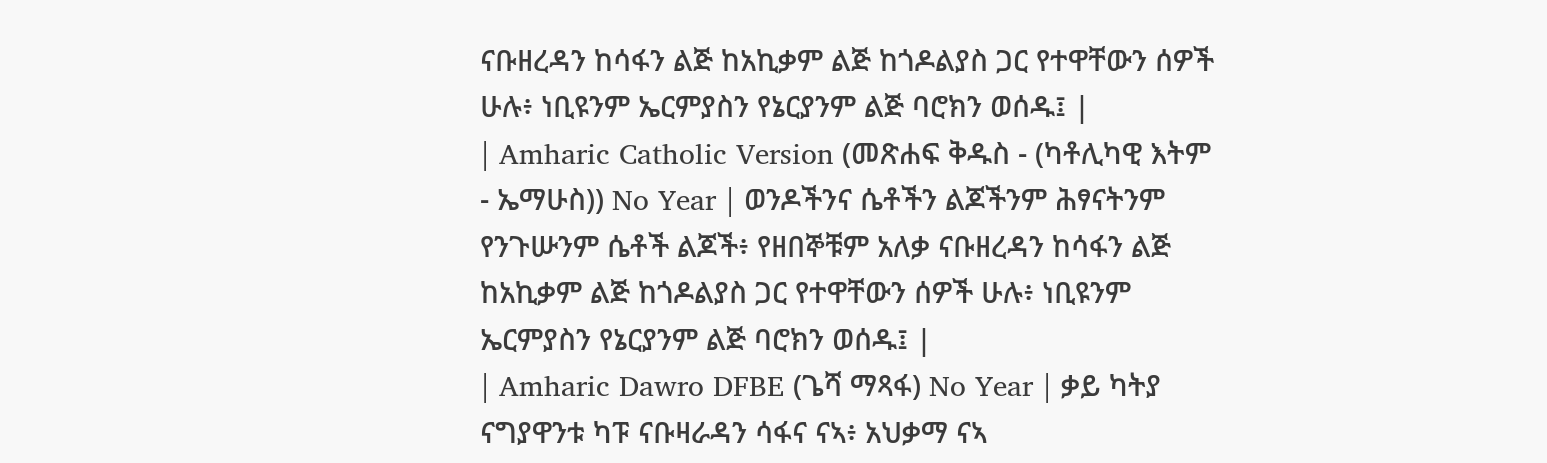ናቡዘረዳን ከሳፋን ልጅ ከአኪቃም ልጅ ከጎዶልያስ ጋር የተዋቸውን ሰዎች ሁሉ፥ ነቢዩንም ኤርምያስን የኔርያንም ልጅ ባሮክን ወሰዱ፤ |
| Amharic Catholic Version (መጽሐፍ ቅዱስ - (ካቶሊካዊ እትም - ኤማሁስ)) No Year | ወንዶችንና ሴቶችን ልጆችንም ሕፃናትንም የንጉሡንም ሴቶች ልጆች፥ የዘበኞቹም አለቃ ናቡዘረዳን ከሳፋን ልጅ ከአኪቃም ልጅ ከጎዶልያስ ጋር የተዋቸውን ሰዎች ሁሉ፥ ነቢዩንም ኤርምያስን የኔርያንም ልጅ ባሮክን ወሰዱ፤ |
| Amharic Dawro DFBE (ጌሻ ማጻፋ) No Year | ቃይ ካትያ ናግያዋንቱ ካፑ ናቡዛራዳን ሳፋና ናኣ፥ አህቃማ ናኣ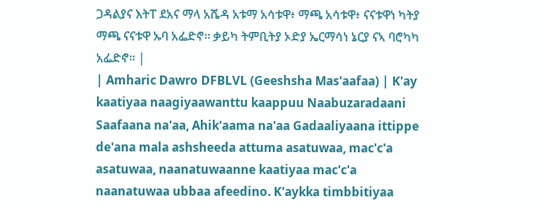ጋዳልያና እትፐ ደአና ማላ አሼዳ አቱማ አሳቱዋ፥ ማጫ አሳቱዋ፥ ናናቱዋነ ካትያ ማጫ ናናቱዋ ኡባ አፌድኖ። ቃይካ ትምቢትያ ኦድያ ኤርማሳነ ኔርያ ናኣ ባሮካካ አፌድኖ። |
| Amharic Dawro DFBLVL (Geeshsha Mas'aafaa) | K'ay kaatiyaa naagiyaawanttu kaappuu Naabuzaradaani Saafaana na'aa, Ahik'aama na'aa Gadaaliyaana ittippe de'ana mala ashsheeda attuma asatuwaa, mac'c'a asatuwaa, naanatuwaanne kaatiyaa mac'c'a naanatuwaa ubbaa afeedino. K'aykka timbbitiyaa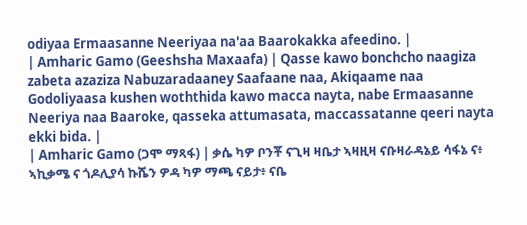odiyaa Ermaasanne Neeriyaa na'aa Baarokakka afeedino. |
| Amharic Gamo (Geeshsha Maxaafa) | Qasse kawo bonchcho naagiza zabeta azaziza Nabuzaradaaney Saafaane naa, Akiqaame naa Godoliyaasa kushen woththida kawo macca nayta, nabe Ermaasanne Neeriya naa Baaroke, qasseka attumasata, maccassatanne qeeri nayta ekki bida. |
| Amharic Gamo (ጋሞ ማጻፋ) | ቃሴ ካዎ ቦንቾ ናጊዛ ዛቤታ ኣዛዚዛ ናቡዛራዳኔይ ሳፋኔ ና፥ ኣኪቃሜ ና ጎዶሊያሳ ኩሼን ዎዳ ካዎ ማጫ ናይታ፥ ናቤ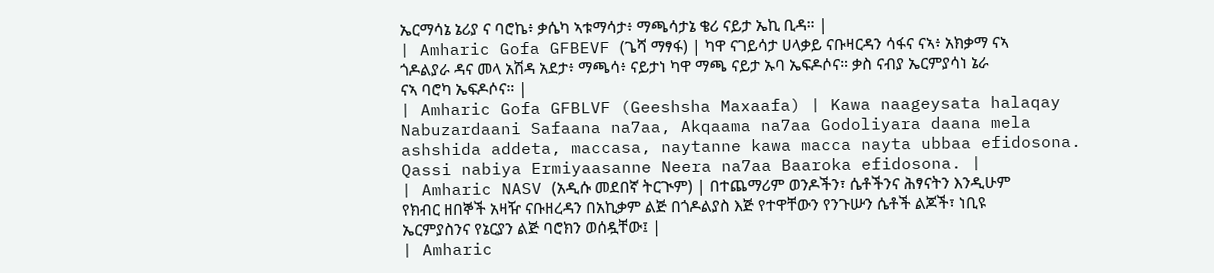ኤርማሳኔ ኔሪያ ና ባሮኬ፥ ቃሴካ ኣቱማሳታ፥ ማጫሳታኔ ቄሪ ናይታ ኤኪ ቢዳ። |
| Amharic Gofa GFBEVF (ጌሻ ማፃፋ) | ካዋ ናገይሳታ ሀላቃይ ናቡዛርዳን ሳፋና ናኣ፥ አክቃማ ናኣ ጎዶልያራ ዳና መላ አሽዳ አደታ፥ ማጫሳ፥ ናይታነ ካዋ ማጫ ናይታ ኡባ ኤፍዶሶና። ቃስ ናብያ ኤርምያሳነ ኔራ ናኣ ባሮካ ኤፍዶሶና። |
| Amharic Gofa GFBLVF (Geeshsha Maxaafa) | Kawa naageysata halaqay Nabuzardaani Safaana na7aa, Akqaama na7aa Godoliyara daana mela ashshida addeta, maccasa, naytanne kawa macca nayta ubbaa efidosona. Qassi nabiya Ermiyaasanne Neera na7aa Baaroka efidosona. |
| Amharic NASV (አዲሱ መደበኛ ትርጒም) | በተጨማሪም ወንዶችን፣ ሴቶችንና ሕፃናትን እንዲሁም የክብር ዘበኞች አዛዥ ናቡዘረዳን በአኪቃም ልጅ በጎዶልያስ እጅ የተዋቸውን የንጉሡን ሴቶች ልጆች፣ ነቢዩ ኤርምያስንና የኔርያን ልጅ ባሮክን ወሰዷቸው፤ |
| Amharic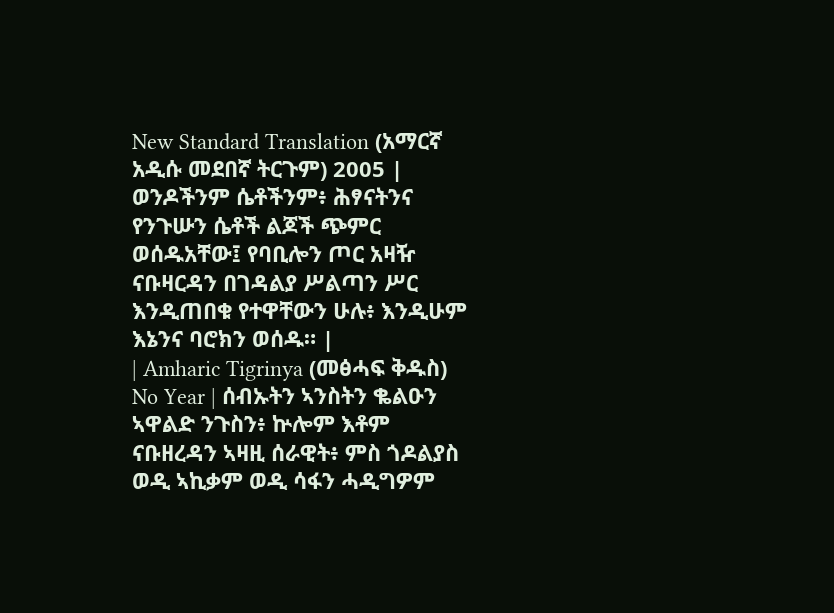New Standard Translation (አማርኛ አዲሱ መደበኛ ትርጉም) 2005 | ወንዶችንም ሴቶችንም፥ ሕፃናትንና የንጉሡን ሴቶች ልጆች ጭምር ወሰዱአቸው፤ የባቢሎን ጦር አዛዥ ናቡዛርዳን በገዳልያ ሥልጣን ሥር እንዲጠበቁ የተዋቸውን ሁሉ፥ እንዲሁም እኔንና ባሮክን ወሰዱ። |
| Amharic Tigrinya (መፅሓፍ ቅዱስ) No Year | ሰብኡትን ኣንስትን ቈልዑን ኣዋልድ ንጉስን፥ ኵሎም እቶም ናቡዘረዳን ኣዛዚ ሰራዊት፥ ምስ ጎዶልያስ ወዲ ኣኪቃም ወዲ ሳፋን ሓዲግዎም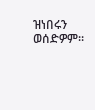ዝነበሩን ወሰድዎም።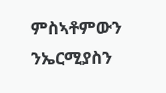ምስኣቶምውን ንኤርሚያስን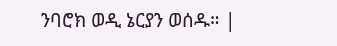ንባሮክ ወዲ ኔርያን ወሰዱ። |